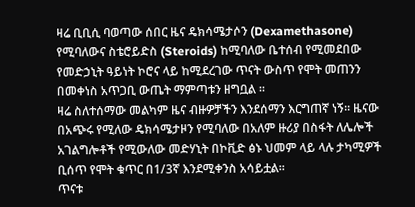ዛሬ ቢቢሲ ባወጣው ሰበር ዜና ዴክሳሜታሶን (Dexamethasone) የሚባለውና ስቴሮይድስ (Steroids) ከሚባለው ቤተሰብ የሚመደበው የመድኃኒት ዓይነት ኮሮና ላይ ከሚደረገው ጥናት ውስጥ የሞት መጠንን በመቀነስ አጥጋቢ ውጤት ማምጣቱን ዘግቧል ።
ዛሬ ስለተሰማው መልካም ዜና ብዙዎቻችን እንደሰማን እርግጠኛ ነኝ። ዜናው በአጭሩ የሚለው ዴክሳሜታዞን የሚባለው በአለም ዙሪያ በስፋት ለሌሎች አገልግሎቶች የሚውለው መድሃኒት በኮቪድ ፅኑ ህመም ላይ ላሉ ታካሚዎች ቢሰጥ የሞት ቁጥር በ1/3ኛ እንደሚቀንስ አሳይቷል።
ጥናቱ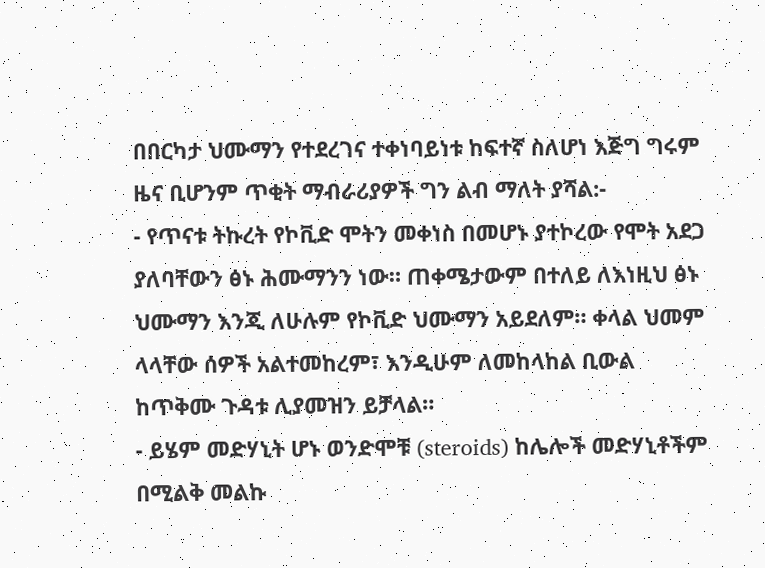በበርካታ ህሙማን የተደረገና ተቀነባይነቱ ከፍተኛ ስለሆነ እጅግ ግሩም ዜና ቢሆንም ጥቂት ማብራሪያዎች ግን ልብ ማለት ያሻል:-
- የጥናቱ ትኩረት የኮቪድ ሞትን መቀነስ በመሆኑ ያተኮረው የሞት አደጋ ያለባቸውን ፅኑ ሕሙማንን ነው። ጠቀሜታውም በተለይ ለእነዚህ ፅኑ ህሙማን እንጂ ለሁሉም የኮቪድ ህሙማን አይደለም። ቀላል ህመም ላላቸው ሰዎች አልተመከረም፣ እንዲሁም ለመከላከል ቢውል ከጥቅሙ ጉዳቱ ሊያመዝን ይቻላል።
- ይሄም መድሃኒት ሆኑ ወንድሞቹ (steroids) ከሌሎች መድሃኒቶችም በሚልቅ መልኩ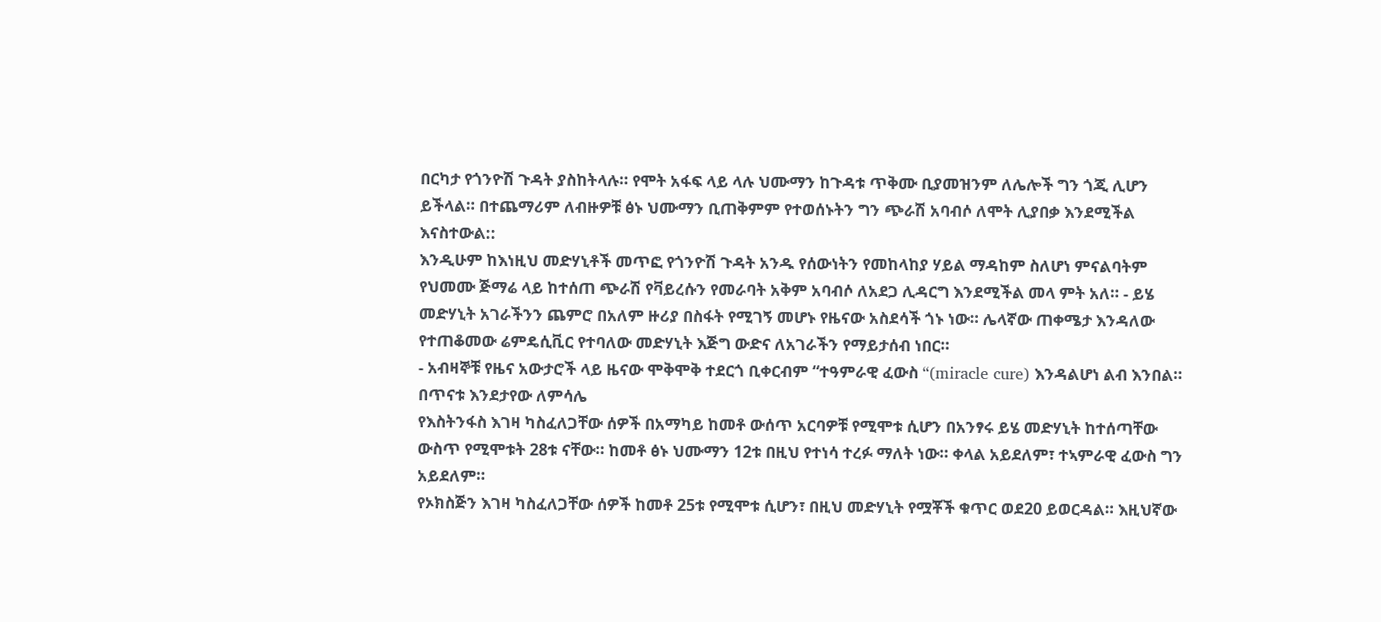በርካታ የጎንዮሽ ጉዳት ያስከትላሉ። የሞት አፋፍ ላይ ላሉ ህሙማን ከጉዳቱ ጥቅሙ ቢያመዝንም ለሌሎች ግን ጎጂ ሊሆን ይችላል። በተጨማሪም ለብዙዎቹ ፅኑ ህሙማን ቢጠቅምም የተወሰኑትን ግን ጭራሽ አባብሶ ለሞት ሊያበቃ እንደሚችል እናስተውል::
እንዲሁም ከእነዚህ መድሃኒቶች መጥፎ የጎንዮሽ ጉዳት አንዱ የሰውነትን የመከላከያ ሃይል ማዳከም ስለሆነ ምናልባትም የህመሙ ጅማሬ ላይ ከተሰጠ ጭራሽ የቫይረሱን የመራባት አቅም አባብሶ ለአደጋ ሊዳርግ እንደሚችል መላ ምት አለ። - ይሄ መድሃኒት አገራችንን ጨምሮ በአለም ዙሪያ በስፋት የሚገኝ መሆኑ የዜናው አስደሳች ጎኑ ነው። ሌላኛው ጠቀሜታ እንዳለው የተጠቆመው ሬምዴሲቪር የተባለው መድሃኒት እጅግ ውድና ለአገራችን የማይታሰብ ነበር።
- አብዛኞቹ የዜና አውታሮች ላይ ዜናው ሞቅሞቅ ተደርጎ ቢቀርብም “ተዓምራዊ ፈውስ “(miracle cure) እንዳልሆነ ልብ እንበል።
በጥናቱ እንደታየው ለምሳሌ
የእስትንፋስ እገዛ ካስፈለጋቸው ሰዎች በአማካይ ከመቶ ውሰጥ አርባዎቹ የሚሞቱ ሲሆን በአንፃሩ ይሄ መድሃኒት ከተሰጣቸው ውስጥ የሚሞቱት 28ቱ ናቸው። ከመቶ ፅኑ ህሙማን 12ቱ በዚህ የተነሳ ተረፉ ማለት ነው። ቀላል አይደለም፣ ተኣምራዊ ፈውስ ግን አይደለም።
የኦክስጅን እገዛ ካስፈለጋቸው ሰዎች ከመቶ 25ቱ የሚሞቱ ሲሆን፣ በዚህ መድሃኒት የሟቾች ቁጥር ወደ20 ይወርዳል። እዚህኛው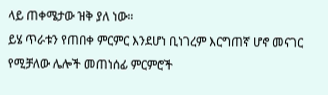ላይ ጠቀሜታው ዝቅ ያለ ነው።
ይሄ ጥራቱን የጠበቀ ምርምር እንደሆነ ቢነገረም እርግጠኛ ሆኖ መናገር የሚቻለው ሌሎች መጠነሰፊ ምርምሮች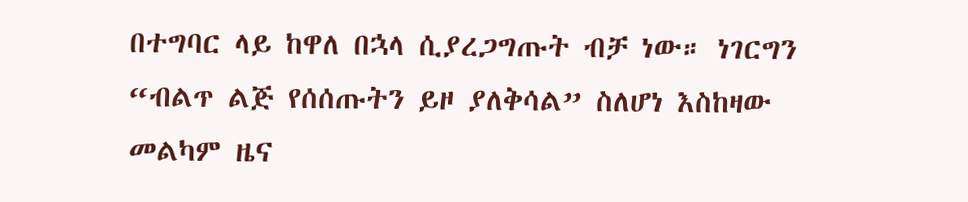በተግባር ላይ ከዋለ በኋላ ሲያረጋግጡት ብቻ ነው። ነገርግን “ብልጥ ልጅ የሰሰጡትን ይዞ ያለቅሳል” ስለሆነ እስከዛው መልካም ዜና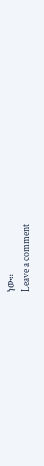ነው።
Leave a comment